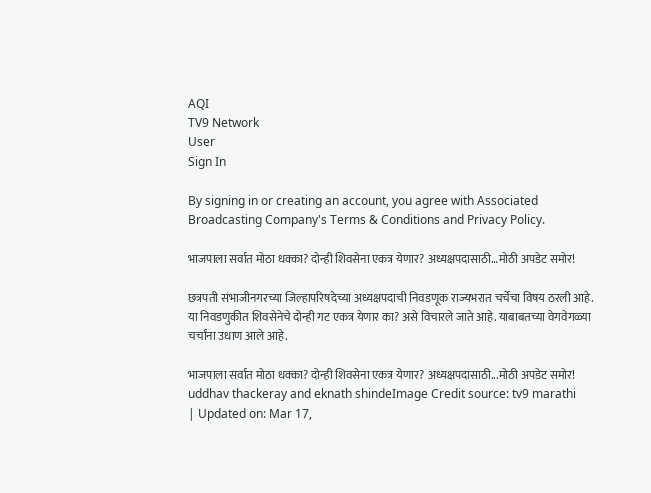AQI
TV9 Network
User
Sign In

By signing in or creating an account, you agree with Associated Broadcasting Company's Terms & Conditions and Privacy Policy.

भाजपाला सर्वात मोठा धक्का? दोन्ही शिवसेना एकत्र येणार? अध्यक्षपदासाठी…मोठी अपडेट समोर!

छत्रपती संभाजीनगरच्या जिल्हापरिषदेच्या अध्यक्षपदाची निवडणूक राज्यभरात चर्चेचा विषय ठरली आहे. या निवडणुकीत शिवसेनेचे दोन्ही गट एकत्र येणार का? असे विचारले जाते आहे. याबाबतच्या वेगवेगळ्या चर्चांना उधाण आले आहे.

भाजपाला सर्वात मोठा धक्का? दोन्ही शिवसेना एकत्र येणार? अध्यक्षपदासाठी...मोठी अपडेट समोर!
uddhav thackeray and eknath shindeImage Credit source: tv9 marathi
| Updated on: Mar 17,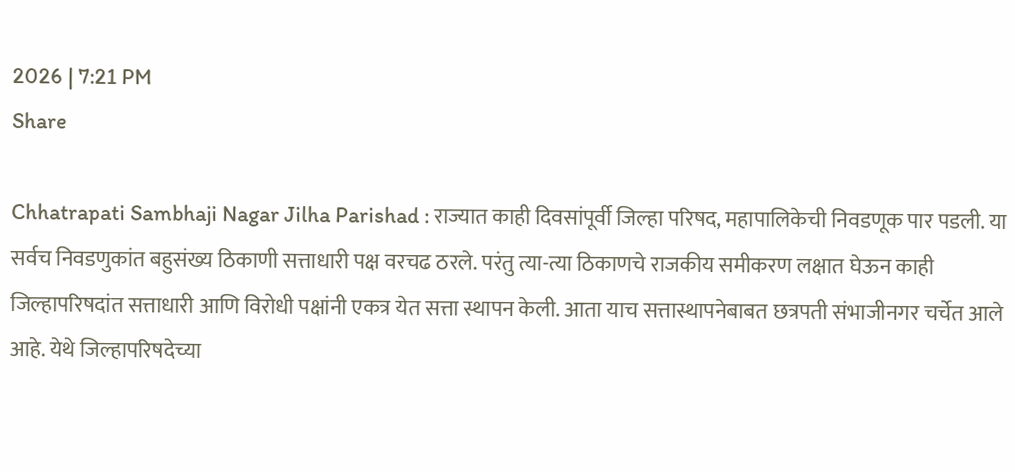2026 | 7:21 PM
Share

Chhatrapati Sambhaji Nagar Jilha Parishad : राज्यात काही दिवसांपूर्वी जिल्हा परिषद, महापालिकेची निवडणूक पार पडली. या सर्वच निवडणुकांत बहुसंख्य ठिकाणी सत्ताधारी पक्ष वरचढ ठरले. परंतु त्या-त्या ठिकाणचे राजकीय समीकरण लक्षात घेऊन काही जिल्हापरिषदांत सत्ताधारी आणि विरोधी पक्षांनी एकत्र येत सत्ता स्थापन केली. आता याच सत्तास्थापनेबाबत छत्रपती संभाजीनगर चर्चेत आले आहे. येथे जिल्हापरिषदेच्या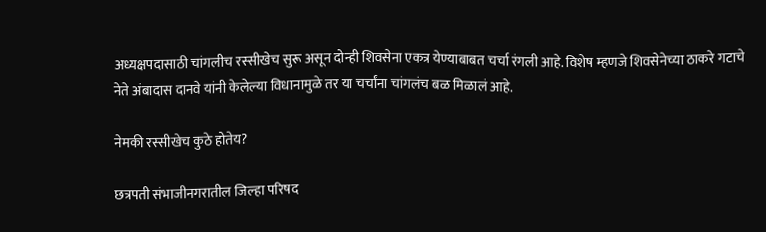अध्यक्षपदासाठी चांगलीच रस्सीखेच सुरू असून दोन्ही शिवसेना एकत्र येण्याबाबत चर्चा रंगली आहे. विशेष म्हणजे शिवसेनेच्या ठाकरे गटाचे नेते अंबादास दानवे यांनी केलेल्या विधानामुळे तर या चर्चांना चांगलंच बळ मिळालं आहे.

नेमकी रस्सीखेच कुठे होतेय?

छत्रपती संभाजीनगरातील जिल्हा परिषद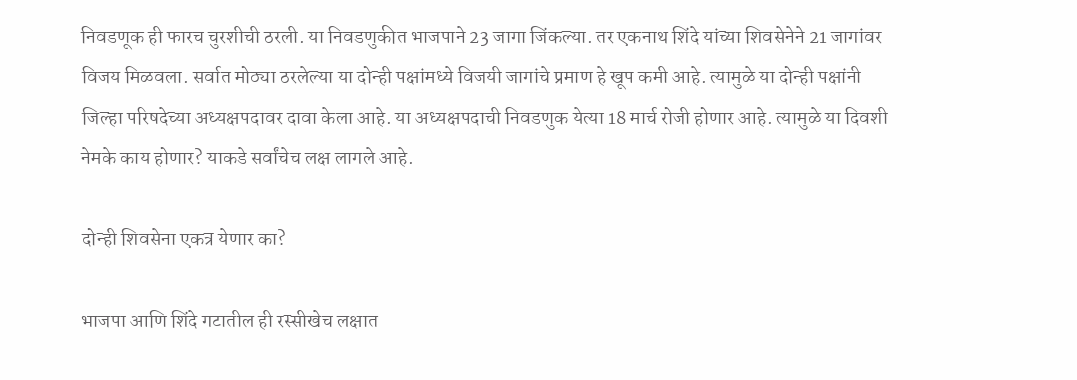निवडणूक ही फारच चुरशीची ठरली. या निवडणुकीत भाजपाने 23 जागा जिंकल्या. तर एकनाथ शिंदे यांच्या शिवसेनेने 21 जागांवर विजय मिळवला. सर्वात मोठ्या ठरलेल्या या दोन्ही पक्षांमध्ये विजयी जागांचे प्रमाण हे खूप कमी आहे. त्यामुळे या दोन्ही पक्षांनी जिल्हा परिषदेच्या अध्यक्षपदावर दावा केला आहे. या अध्यक्षपदाची निवडणुक येत्या 18 मार्च रोजी होणार आहे. त्यामुळे या दिवशी नेमके काय होणार? याकडे सर्वांचेच लक्ष लागले आहे.

दोन्ही शिवसेना एकत्र येणार का?

भाजपा आणि शिंदे गटातील ही रस्सीखेच लक्षात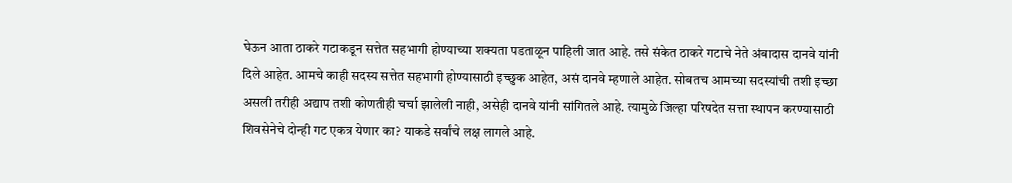घेऊन आता ठाकरे गटाकडून सत्तेत सहभागी होण्याच्या शक्यता पडताळून पाहिली जात आहे. तसे संकेत ठाकरे गटाचे नेते अंबादास दानवे यांनी दिले आहेत. आमचे काही सदस्य सत्तेत सहभागी होण्यासाठी इच्छुक आहेत, असं दानवे म्हणाले आहेत. सोबतच आमच्या सदस्यांची तशी इच्छा असली तरीही अद्याप तशी कोणतीही चर्चा झालेली नाही, असेही दानवे यांनी सांगितले आहे. त्यामुळे जिल्हा परिषदेत सत्ता स्थापन करण्यासाठी शिवसेनेचे दोन्ही गट एकत्र येणार का? याकडे सर्वांचे लक्ष लागले आहे.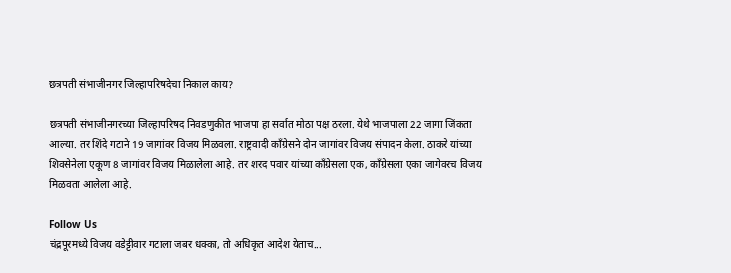छत्रपती संभाजीनगर जिल्हापरिषदेचा निकाल काय?

छत्रपती संभाजीनगरच्या जिल्हापरिषद निवडणुकीत भाजपा हा सर्वात मोठा पक्ष ठरला. येथे भाजपाला 22 जागा जिंकता आल्या. तर शिंदे गटाने 19 जागांवर विजय मिळवला. राष्ट्रवादी काँग्रेसने दोन जागांवर विजय संपादन केला. ठाकरे यांच्या शिवसेनेला एकूण 8 जागांवर विजय मिळालेला आहे. तर शरद पवार यांच्या काँग्रेसला एक, काँग्रेसला एका जागेवरच विजय मिळवता आलेला आहे.

Follow Us
चंद्रपूरमध्ये विजय वडेट्टीवार गटाला जबर धक्का, तो अधिकृत आदेश येताच...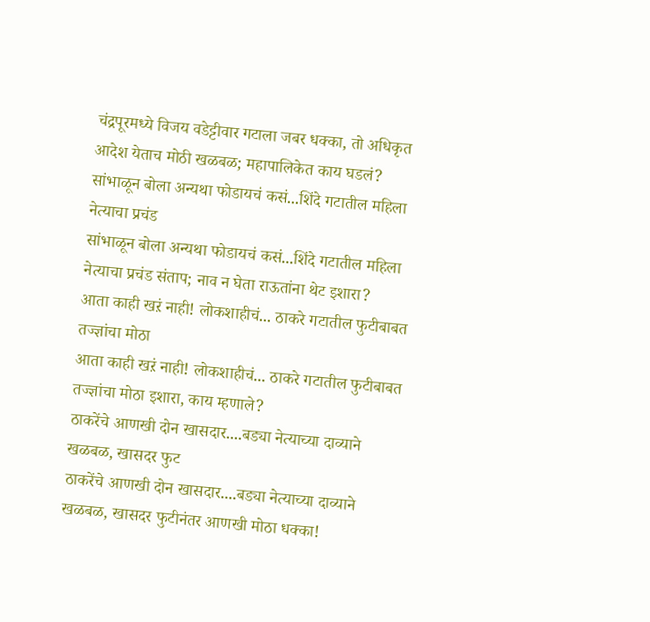चंद्रपूरमध्ये विजय वडेट्टीवार गटाला जबर धक्का, तो अधिकृत आदेश येताच मोठी खळबळ; महापालिकेत काय घडलं?
सांभाळून बोला अन्यथा फोडायचं कसं...शिंदे गटातील महिला नेत्याचा प्रचंड
सांभाळून बोला अन्यथा फोडायचं कसं...शिंदे गटातील महिला नेत्याचा प्रचंड संताप; नाव न घेता राऊतांना थेट इशारा?
आता काही खऱं नाही! लोकशाहीचं... ठाकरे गटातील फुटीबाबत तज्ज्ञांचा मोठा
आता काही खऱं नाही! लोकशाहीचं... ठाकरे गटातील फुटीबाबत तज्ज्ञांचा मोठा इशारा, काय म्हणाले?
ठाकरेंचे आणखी दोन खासदार....बड्या नेत्याच्या दाव्याने खळबळ, खासदर फुट
ठाकरेंचे आणखी दोन खासदार....बड्या नेत्याच्या दाव्याने  खळबळ, खासदर फुटीनंतर आणखी मोठा धक्का!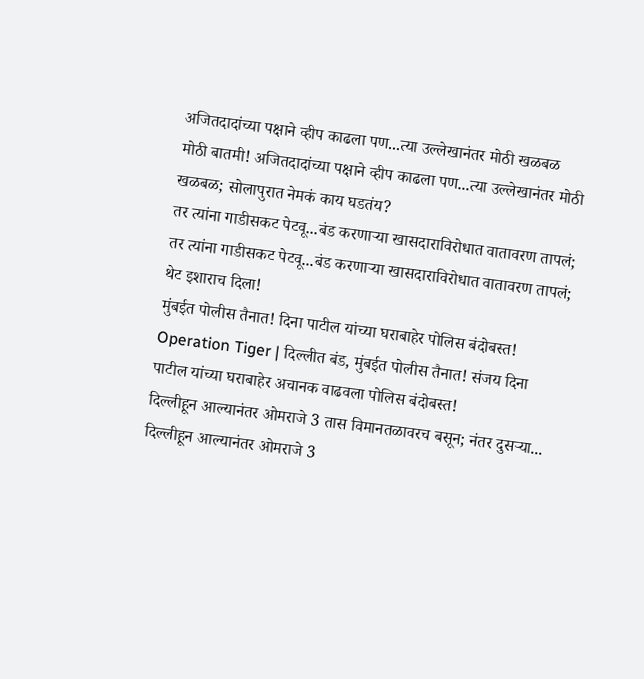अजितदादांच्या पक्षाने व्हीप काढला पण...त्या उल्लेखानंतर मोठी खळबळ
मोठी बातमी! अजितदादांच्या पक्षाने व्हीप काढला पण...त्या उल्लेखानंतर मोठी खळबळ; सोलापुरात नेमकं काय घडतंय?
तर त्यांना गाडीसकट पेटवू...बंड करणाऱ्या खासदाराविरोधात वातावरण तापलं;
तर त्यांना गाडीसकट पेटवू...बंड करणाऱ्या खासदाराविरोधात वातावरण तापलं; थेट इशाराच दिला!
मुंबईत पोलीस तैनात! दिना पाटील यांच्या घराबाहेर पोलिस बंदोबस्त!
Operation Tiger | दिल्लीत बंड, मुंबईत पोलीस तैनात! संजय दिना पाटील यांच्या घराबाहेर अचानक वाढवला पोलिस बंदोबस्त!
दिल्लीहून आल्यानंतर ओमराजे 3 तास विमानतळावरच बसून; नंतर दुसऱ्या...
दिल्लीहून आल्यानंतर ओमराजे 3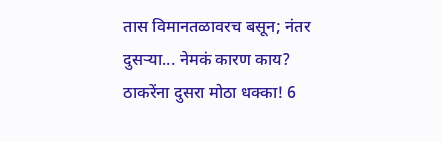तास विमानतळावरच बसून; नंतर दुसऱ्या... नेमकं कारण काय?
ठाकरेंना दुसरा मोठा धक्का! 6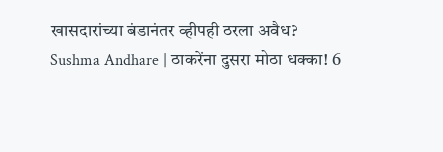खासदारांच्या बंडानंतर व्हीपही ठरला अवैध?
Sushma Andhare | ठाकरेंना दुसरा मोठा धक्का! 6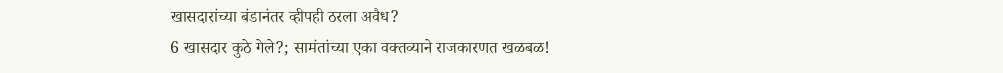खासदारांच्या बंडानंतर व्हीपही ठरला अवैध?
6 खासदार कुठे गेले?; सामंतांच्या एका वक्तव्याने राजकारणत खळबळ!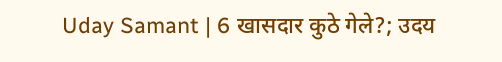Uday Samant | 6 खासदार कुठे गेले?; उदय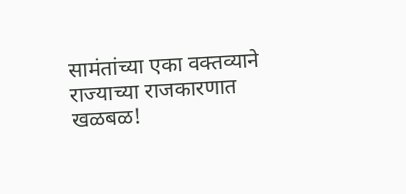सामंतांच्या एका वक्तव्याने राज्याच्या राजकारणात खळबळ!